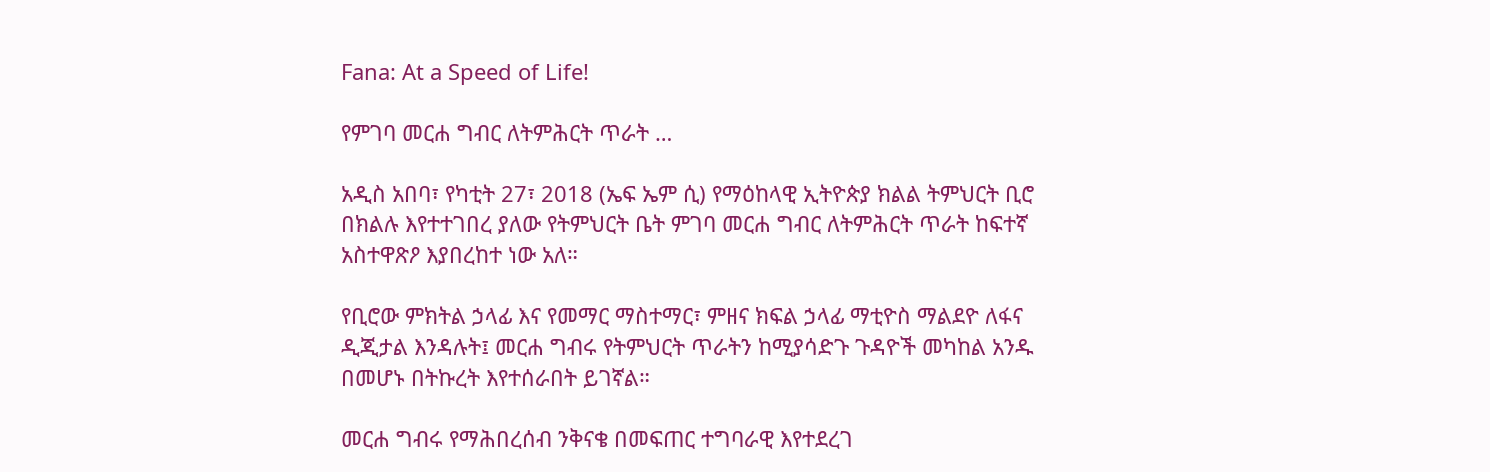Fana: At a Speed of Life!

የምገባ መርሐ ግብር ለትምሕርት ጥራት …

አዲስ አበባ፣ የካቲት 27፣ 2018 (ኤፍ ኤም ሲ) የማዕከላዊ ኢትዮጵያ ክልል ትምህርት ቢሮ በክልሉ እየተተገበረ ያለው የትምህርት ቤት ምገባ መርሐ ግብር ለትምሕርት ጥራት ከፍተኛ አስተዋጽዖ እያበረከተ ነው አለ።

የቢሮው ምክትል ኃላፊ እና የመማር ማስተማር፣ ምዘና ክፍል ኃላፊ ማቲዮስ ማልደዮ ለፋና ዲጂታል እንዳሉት፤ መርሐ ግብሩ የትምህርት ጥራትን ከሚያሳድጉ ጉዳዮች መካከል አንዱ በመሆኑ በትኩረት እየተሰራበት ይገኛል።

መርሐ ግብሩ የማሕበረሰብ ንቅናቄ በመፍጠር ተግባራዊ እየተደረገ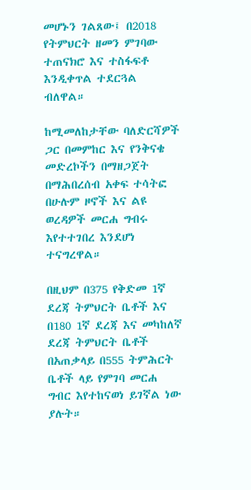መሆኑን ገልጸው፤ በ2018 የትምህርት ዘመን ምገባው ተጠናክሮ እና ተስፋፍቶ እንዲቀጥል ተደርጓል ብለዋል።

ከሚመለከታቸው ባለድርሻዎች ጋር በመምከር እና የንቅናቄ መድረኮችን በማዘጋጀት በማሕበረሰብ አቀፍ ተሳትፎ በሁሉም ዞኖች እና ልዩ ወረዳዎች መርሐ ግብሩ እየተተገበረ እንደሆነ ተናግረዋል።

በዚህም በ375 የቅድመ 1ኛ ደረጃ ትምህርት ቤቶች እና በ180 1ኛ ደረጃ እና መካከለኛ ደረጃ ትምህርት ቤቶች በአጠቃላይ በ555 ትምሕርት ቤቶች ላይ የምገባ መርሐ ግብር እየተከናወነ ይገኛል ነው ያሉት።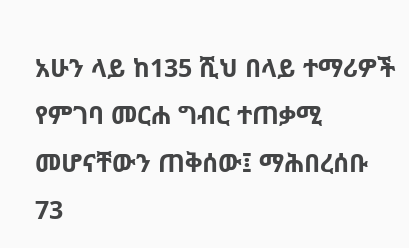አሁን ላይ ከ135 ሺህ በላይ ተማሪዎች የምገባ መርሐ ግብር ተጠቃሚ መሆናቸውን ጠቅሰው፤ ማሕበረሰቡ 73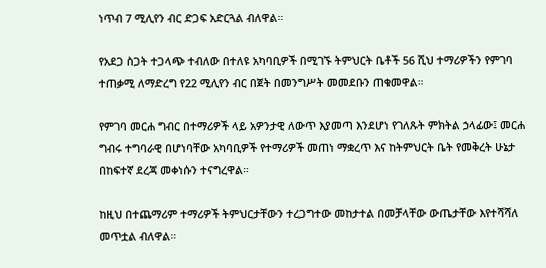ነጥብ 7 ሚሊየን ብር ድጋፍ አድርጓል ብለዋል።

የአደጋ ስጋት ተጋላጭ ተብለው በተለዩ አካባቢዎች በሚገኙ ትምህርት ቤቶች 56 ሺህ ተማሪዎችን የምገባ ተጠቃሚ ለማድረግ የ22 ሚሊየን ብር በጀት በመንግሥት መመደቡን ጠቁመዋል።

የምገባ መርሐ ግብር በተማሪዎች ላይ አዎንታዊ ለውጥ እያመጣ እንደሆነ የገለጹት ምክትል ኃላፊው፤ መርሐ ግብሩ ተግባራዊ በሆነባቸው አካባቢዎች የተማሪዎች መጠነ ማቋረጥ እና ከትምህርት ቤት የመቅረት ሁኔታ በከፍተኛ ደረጃ መቀነሱን ተናግረዋል።

ከዚህ በተጨማሪም ተማሪዎች ትምህርታቸውን ተረጋግተው መከታተል በመቻላቸው ውጤታቸው እየተሻሻለ መጥቷል ብለዋል።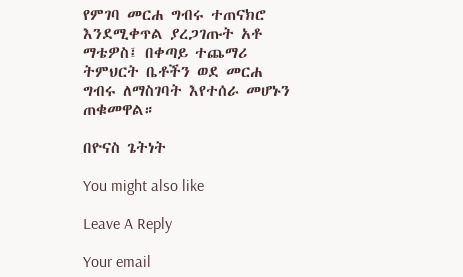የምገባ መርሐ ግብሩ ተጠናክሮ እንደሚቀጥል ያረጋገጡት አቶ ማቴዎስ፤ በቀጣይ ተጨማሪ ትምህርት ቤቶችን ወደ መርሐ ግብሩ ለማስገባት እየተሰራ መሆኑን ጠቁመዋል።

በዮናስ ጌትነት

You might also like

Leave A Reply

Your email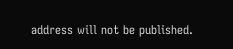address will not be published.